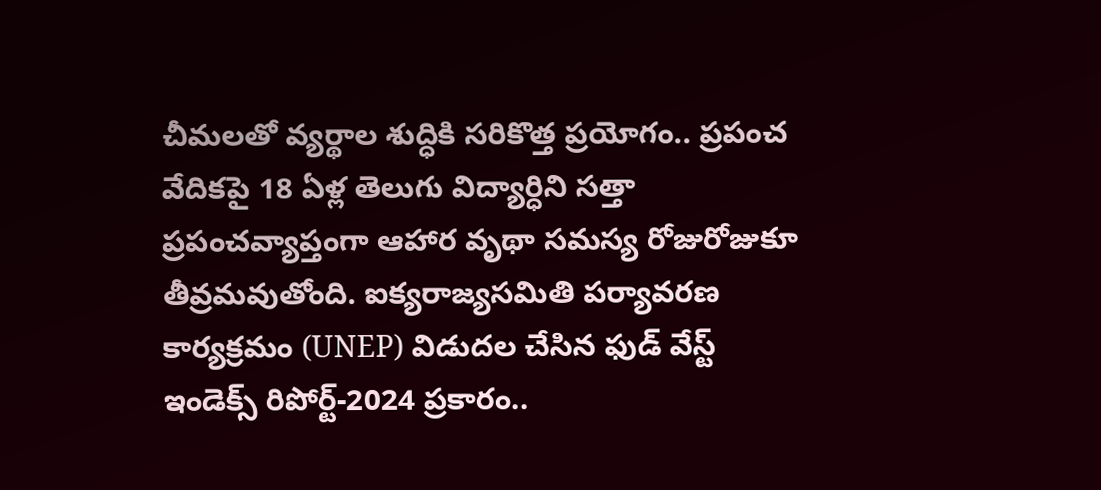చీమలతో వ్యర్థాల శుద్ధికి సరికొత్త ప్రయోగం.. ప్రపంచ వేదికపై 18 ఏళ్ల తెలుగు విద్యార్ధిని సత్తా
ప్రపంచవ్యాప్తంగా ఆహార వృథా సమస్య రోజురోజుకూ తీవ్రమవుతోంది. ఐక్యరాజ్యసమితి పర్యావరణ కార్యక్రమం (UNEP) విడుదల చేసిన ఫుడ్ వేస్ట్ ఇండెక్స్ రిపోర్ట్-2024 ప్రకారం..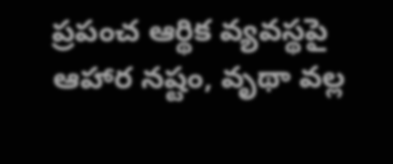ప్రపంచ ఆర్థిక వ్యవస్థపై ఆహార నష్టం, వృథా వల్ల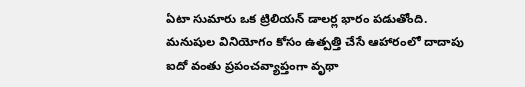ఏటా సుమారు ఒక ట్రిలియన్ డాలర్ల భారం పడుతోంది. మనుషుల వినియోగం కోసం ఉత్పత్తి చేసే ఆహారంలో దాదాపు ఐదో వంతు ప్రపంచవ్యాప్తంగా వృథా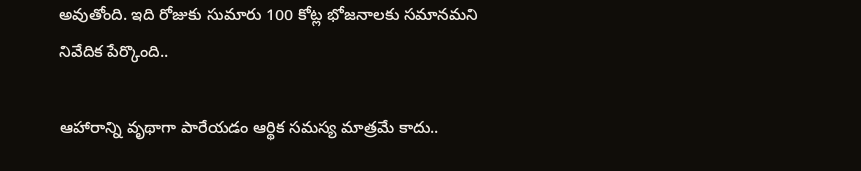అవుతోంది. ఇది రోజుకు సుమారు 100 కోట్ల భోజనాలకు సమానమని నివేదిక పేర్కొంది..

ఆహారాన్ని వృథాగా పారేయడం ఆర్థిక సమస్య మాత్రమే కాదు..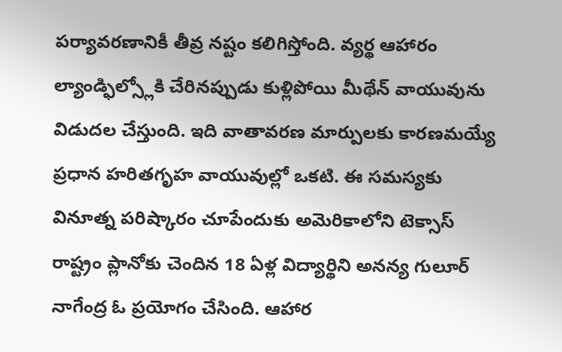పర్యావరణానికీ తీవ్ర నష్టం కలిగిస్తోంది. వ్యర్థ ఆహారం ల్యాండ్ఫిల్స్లోకి చేరినప్పుడు కుళ్లిపోయి మీథేన్ వాయువును విడుదల చేస్తుంది. ఇది వాతావరణ మార్పులకు కారణమయ్యే ప్రధాన హరితగృహ వాయువుల్లో ఒకటి. ఈ సమస్యకు వినూత్న పరిష్కారం చూపేందుకు అమెరికాలోని టెక్సాస్ రాష్ట్రం ప్లానోకు చెందిన 18 ఏళ్ల విద్యార్థిని అనన్య గులూర్ నాగేంద్ర ఓ ప్రయోగం చేసింది. ఆహార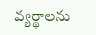వ్యర్థాలను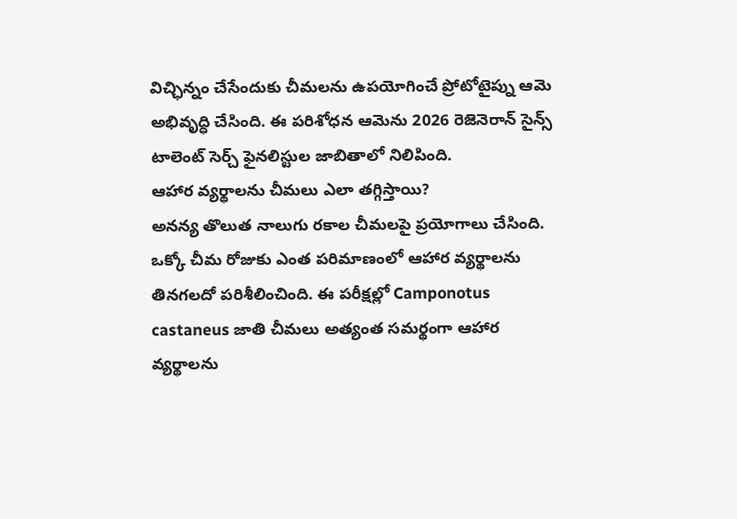విచ్ఛిన్నం చేసేందుకు చీమలను ఉపయోగించే ప్రోటోటైప్ను ఆమె అభివృద్ధి చేసింది. ఈ పరిశోధన ఆమెను 2026 రెజెనెరాన్ సైన్స్ టాలెంట్ సెర్చ్ ఫైనలిస్టుల జాబితాలో నిలిపింది.
ఆహార వ్యర్థాలను చీమలు ఎలా తగ్గిస్తాయి?
అనన్య తొలుత నాలుగు రకాల చీమలపై ప్రయోగాలు చేసింది. ఒక్కో చీమ రోజుకు ఎంత పరిమాణంలో ఆహార వ్యర్థాలను తినగలదో పరిశీలించింది. ఈ పరీక్షల్లో Camponotus castaneus జాతి చీమలు అత్యంత సమర్థంగా ఆహార వ్యర్థాలను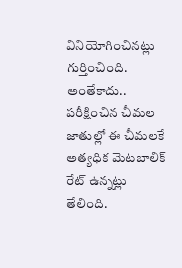వినియోగించినట్లు గుర్తించింది. అంతేకాదు.. పరీక్షించిన చీమల జాతుల్లో ఈ చీమలకే అత్యధిక మెటబాలిక్ రేట్ ఉన్నట్లు తేలింది.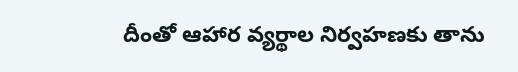దీంతో ఆహార వ్యర్థాల నిర్వహణకు తాను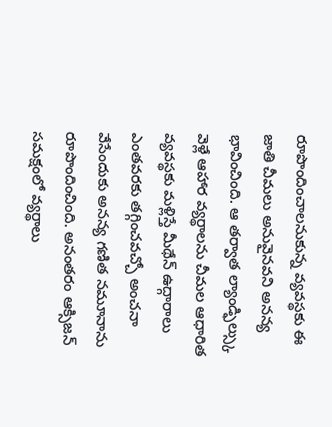రూపొందించాలనుకున్న వ్యవస్థకు ఈ జాతి చీమలు అనువైనవని అనన్య భావించింది. ఆ తర్వాత ల్యాండ్ఫిల్స్కు వెళ్లే ఆహార వ్యర్థాలను చీమల ఆధారిత వ్యవస్థకు మళ్లిస్తే మీథేన్ ఉద్గారాలు ఎంతవరకు తగ్గించవచ్చో అంచనా వేసేందుకు అనన్య గణిత నమూనాను రూపొందించింది. అనంతరం ఆక్సిజన్ సమక్షంలో వ్యర్థాలు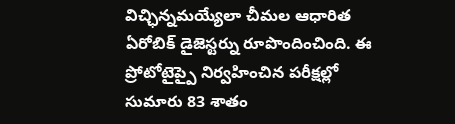విచ్ఛిన్నమయ్యేలా చీమల ఆధారిత ఏరోబిక్ డైజెస్టర్ను రూపొందించింది. ఈ ప్రోటోటైప్పై నిర్వహించిన పరీక్షల్లో సుమారు 83 శాతం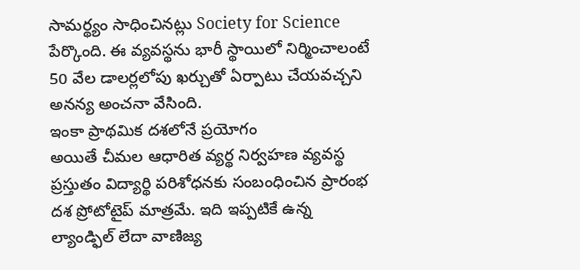సామర్థ్యం సాధించినట్లు Society for Science పేర్కొంది. ఈ వ్యవస్థను భారీ స్థాయిలో నిర్మించాలంటే 50 వేల డాలర్లలోపు ఖర్చుతో ఏర్పాటు చేయవచ్చని అనన్య అంచనా వేసింది.
ఇంకా ప్రాథమిక దశలోనే ప్రయోగం
అయితే చీమల ఆధారిత వ్యర్థ నిర్వహణ వ్యవస్థ ప్రస్తుతం విద్యార్థి పరిశోధనకు సంబంధించిన ప్రారంభ దశ ప్రోటోటైప్ మాత్రమే. ఇది ఇప్పటికే ఉన్న ల్యాండ్ఫిల్ లేదా వాణిజ్య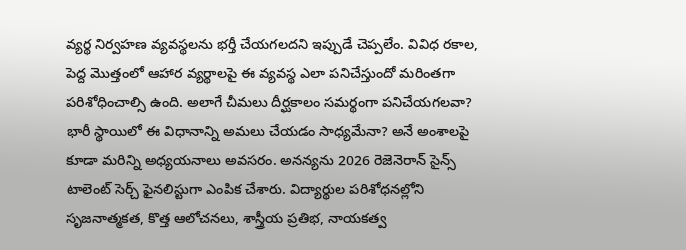వ్యర్థ నిర్వహణ వ్యవస్థలను భర్తీ చేయగలదని ఇప్పుడే చెప్పలేం. వివిధ రకాల, పెద్ద మొత్తంలో ఆహార వ్యర్థాలపై ఈ వ్యవస్థ ఎలా పనిచేస్తుందో మరింతగా పరిశోధించాల్సి ఉంది. అలాగే చీమలు దీర్ఘకాలం సమర్థంగా పనిచేయగలవా? భారీ స్థాయిలో ఈ విధానాన్ని అమలు చేయడం సాధ్యమేనా? అనే అంశాలపై కూడా మరిన్ని అధ్యయనాలు అవసరం. అనన్యను 2026 రెజెనెరాన్ సైన్స్ టాలెంట్ సెర్చ్ ఫైనలిస్టుగా ఎంపిక చేశారు. విద్యార్థుల పరిశోధనల్లోని సృజనాత్మకత, కొత్త ఆలోచనలు, శాస్త్రీయ ప్రతిభ, నాయకత్వ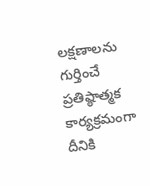లక్షణాలను గుర్తించే ప్రతిష్ఠాత్మక కార్యక్రమంగా దీనికి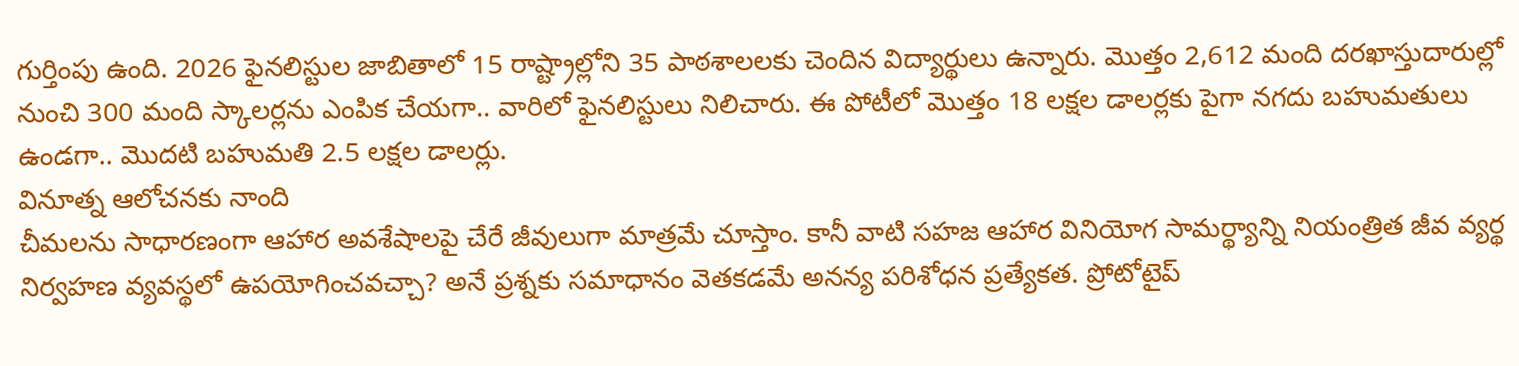గుర్తింపు ఉంది. 2026 ఫైనలిస్టుల జాబితాలో 15 రాష్ట్రాల్లోని 35 పాఠశాలలకు చెందిన విద్యార్థులు ఉన్నారు. మొత్తం 2,612 మంది దరఖాస్తుదారుల్లో నుంచి 300 మంది స్కాలర్లను ఎంపిక చేయగా.. వారిలో ఫైనలిస్టులు నిలిచారు. ఈ పోటీలో మొత్తం 18 లక్షల డాలర్లకు పైగా నగదు బహుమతులు ఉండగా.. మొదటి బహుమతి 2.5 లక్షల డాలర్లు.
వినూత్న ఆలోచనకు నాంది
చీమలను సాధారణంగా ఆహార అవశేషాలపై చేరే జీవులుగా మాత్రమే చూస్తాం. కానీ వాటి సహజ ఆహార వినియోగ సామర్థ్యాన్ని నియంత్రిత జీవ వ్యర్థ నిర్వహణ వ్యవస్థలో ఉపయోగించవచ్చా? అనే ప్రశ్నకు సమాధానం వెతకడమే అనన్య పరిశోధన ప్రత్యేకత. ప్రోటోటైప్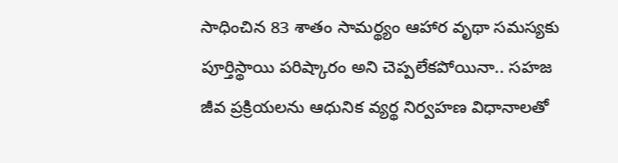సాధించిన 83 శాతం సామర్థ్యం ఆహార వృథా సమస్యకు పూర్తిస్థాయి పరిష్కారం అని చెప్పలేకపోయినా.. సహజ జీవ ప్రక్రియలను ఆధునిక వ్యర్థ నిర్వహణ విధానాలతో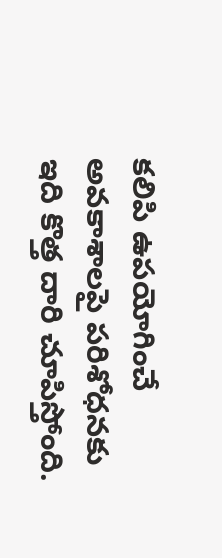కలిపి ఉపయోగించే అవకాశాలపై పరిశోధనకు ఇది కొత్త దారి చూపిస్తోంది.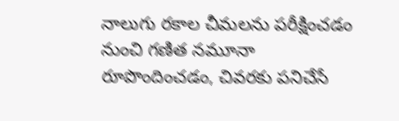నాలుగు రకాల చీమలను పరీక్షించడం నుంచి గణిత నమూనా రూపొందించడం, చివరకు పనిచేసే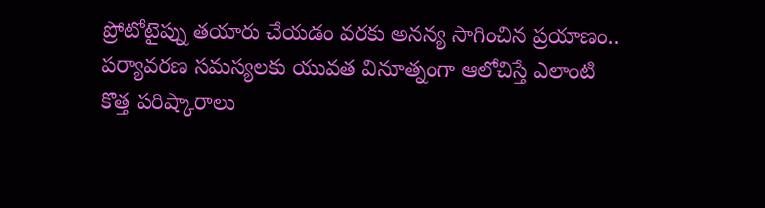ప్రోటోటైప్ను తయారు చేయడం వరకు అనన్య సాగించిన ప్రయాణం.. పర్యావరణ సమస్యలకు యువత వినూత్నంగా ఆలోచిస్తే ఎలాంటి కొత్త పరిష్కారాలు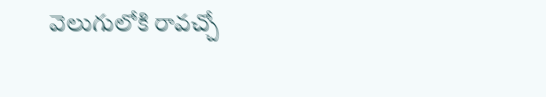వెలుగులోకి రావచ్చో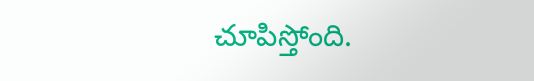చూపిస్తోంది.